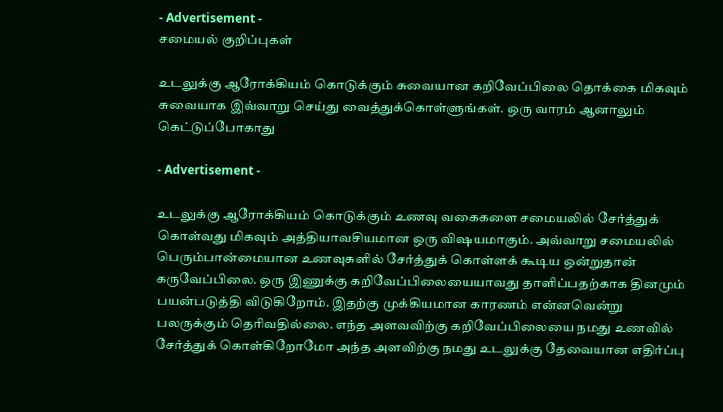- Advertisement -
சமையல் குறிப்புகள்

உடலுக்கு ஆரோக்கியம் கொடுக்கும் சுவையான கறிவேப்பிலை தொக்கை மிகவும் சுவையாக இவ்வாறு செய்து வைத்துக்கொள்ளுங்கள். ஒரு வாரம் ஆனாலும் கெட்டுப்போகாது

- Advertisement -

உடலுக்கு ஆரோக்கியம் கொடுக்கும் உணவு வகைகளை சமையலில் சேர்த்துக் கொள்வது மிகவும் அத்தியாவசியமான ஒரு விஷயமாகும். அவ்வாறு சமையலில் பெரும்பான்மையான உணவுகளில் சேர்த்துக் கொள்ளக் கூடிய ஒன்றுதான் கருவேப்பிலை. ஒரு இணுக்கு கறிவேப்பிலையையாவது தாளிப்பதற்காக தினமும் பயன்படுத்தி விடுகிறோம். இதற்கு முக்கியமான காரணம் என்னவென்று பலருக்கும் தெரிவதில்லை. எந்த அளவவிற்கு கறிவேப்பிலையை நமது உணவில் சேர்த்துக் கொள்கிறோமோ அந்த அளவிற்கு நமது உடலுக்கு தேவையான எதிர்ப்பு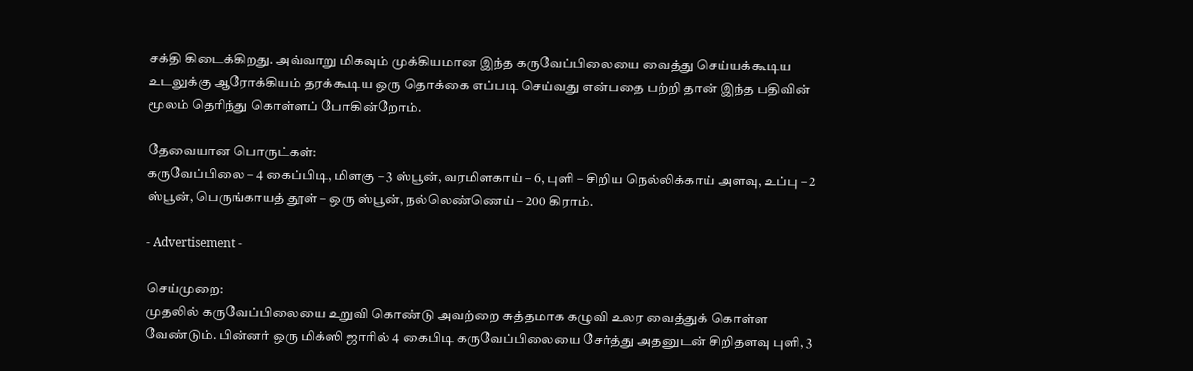சக்தி கிடைக்கிறது. அவ்வாறு மிகவும் முக்கியமான இந்த கருவேப்பிலையை வைத்து செய்யக்கூடிய உடலுக்கு ஆரோக்கியம் தரக்கூடிய ஒரு தொக்கை எப்படி செய்வது என்பதை பற்றி தான் இந்த பதிவின் மூலம் தெரிந்து கொள்ளப் போகின்றோம்.

தேவையான பொருட்கள்:
கருவேப்பிலை – 4 கைப்பிடி, மிளகு – 3 ஸ்பூன், வரமிளகாய் – 6, புளி – சிறிய நெல்லிக்காய் அளவு, உப்பு – 2 ஸ்பூன், பெருங்காயத் தூள் – ஒரு ஸ்பூன், நல்லெண்ணெய் – 200 கிராம்.

- Advertisement -

செய்முறை:
முதலில் கருவேப்பிலையை உறுவி கொண்டு அவற்றை சுத்தமாக கழுவி உலர வைத்துக் கொள்ள வேண்டும். பின்னர் ஒரு மிக்ஸி ஜாரில் 4 கைபிடி கருவேப்பிலையை சேர்த்து அதனுடன் சிறிதளவு புளி, 3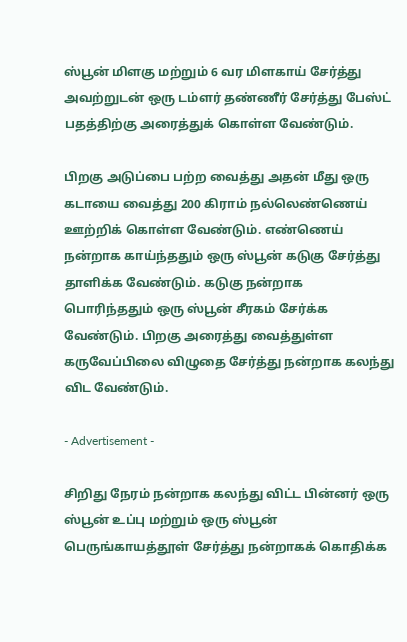ஸ்பூன் மிளகு மற்றும் 6 வர மிளகாய் சேர்த்து அவற்றுடன் ஒரு டம்ளர் தண்ணீர் சேர்த்து பேஸ்ட் பதத்திற்கு அரைத்துக் கொள்ள வேண்டும்.

பிறகு அடுப்பை பற்ற வைத்து அதன் மீது ஒரு கடாயை வைத்து 200 கிராம் நல்லெண்ணெய் ஊற்றிக் கொள்ள வேண்டும். எண்ணெய் நன்றாக காய்ந்ததும் ஒரு ஸ்பூன் கடுகு சேர்த்து தாளிக்க வேண்டும். கடுகு நன்றாக பொரிந்ததும் ஒரு ஸ்பூன் சீரகம் சேர்க்க வேண்டும். பிறகு அரைத்து வைத்துள்ள கருவேப்பிலை விழுதை சேர்த்து நன்றாக கலந்து விட வேண்டும்.

- Advertisement -

சிறிது நேரம் நன்றாக கலந்து விட்ட பின்னர் ஒரு ஸ்பூன் உப்பு மற்றும் ஒரு ஸ்பூன் பெருங்காயத்தூள் சேர்த்து நன்றாகக் கொதிக்க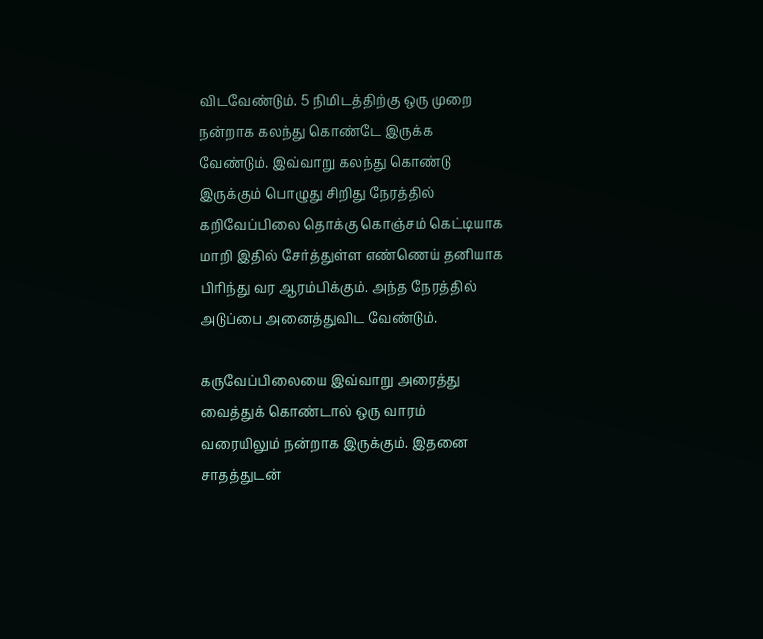விடவேண்டும். 5 நிமிடத்திற்கு ஒரு முறை நன்றாக கலந்து கொண்டே இருக்க வேண்டும். இவ்வாறு கலந்து கொண்டு இருக்கும் பொழுது சிறிது நேரத்தில் கறிவேப்பிலை தொக்கு கொஞ்சம் கெட்டியாக மாறி இதில் சேர்த்துள்ள எண்ணெய் தனியாக பிரிந்து வர ஆரம்பிக்கும். அந்த நேரத்தில் அடுப்பை அனைத்துவிட வேண்டும்.

கருவேப்பிலையை இவ்வாறு அரைத்து வைத்துக் கொண்டால் ஒரு வாரம் வரையிலும் நன்றாக இருக்கும். இதனை சாதத்துடன்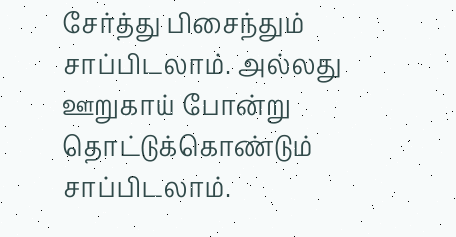சேர்த்து பிசைந்தும் சாப்பிடலாம். அல்லது ஊறுகாய் போன்று தொட்டுக்கொண்டும் சாப்பிடலாம்.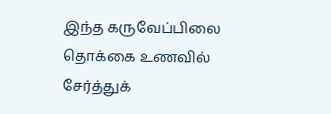இந்த கருவேப்பிலை தொக்கை உணவில் சேர்த்துக்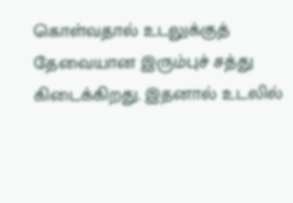கொள்வதால் உடலுக்குத் தேவையான இரும்புச் சத்து கிடைக்கிறது. இதனால் உடலில்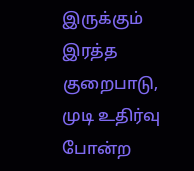இருக்கும் இரத்த குறைபாடு, முடி உதிர்வு போன்ற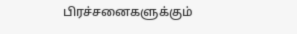பிரச்சனைகளுக்கும்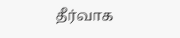தீர்வாக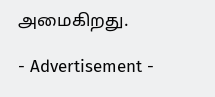அமைகிறது.

- Advertisement -